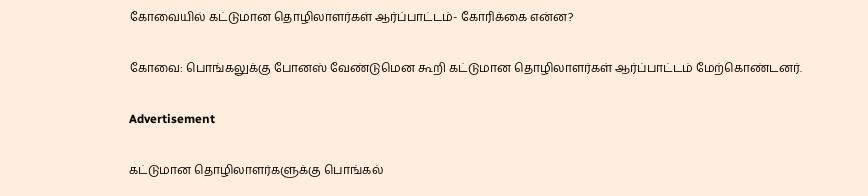கோவையில் கட்டுமான தொழிலாளர்கள் ஆர்ப்பாட்டம்- கோரிக்கை என்ன?

கோவை: பொங்கலுக்கு போனஸ் வேண்டுமென கூறி கட்டுமான தொழிலாளர்கள் ஆர்ப்பாட்டம் மேற்கொண்டனர்.

Advertisement

கட்டுமான தொழிலாளர்களுக்கு பொங்கல்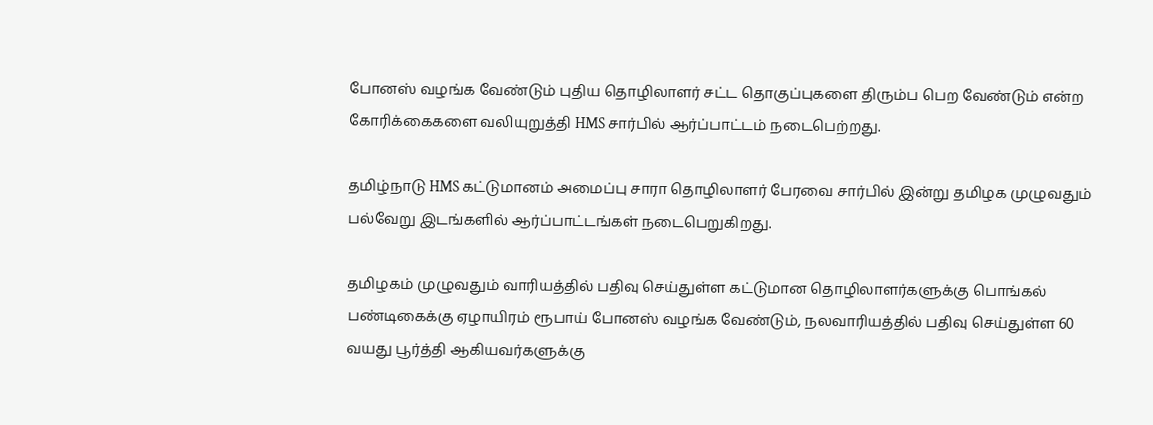போனஸ் வழங்க வேண்டும் புதிய தொழிலாளர் சட்ட தொகுப்புகளை திரும்ப பெற வேண்டும் என்ற கோரிக்கைகளை வலியுறுத்தி HMS சார்பில் ஆர்ப்பாட்டம் நடைபெற்றது.

தமிழ்நாடு HMS கட்டுமானம் அமைப்பு சாரா தொழிலாளர் பேரவை சார்பில் இன்று தமிழக முழுவதும் பல்வேறு இடங்களில் ஆர்ப்பாட்டங்கள் நடைபெறுகிறது.

தமிழகம் முழுவதும் வாரியத்தில் பதிவு செய்துள்ள கட்டுமான தொழிலாளர்களுக்கு பொங்கல் பண்டிகைக்கு ஏழாயிரம் ரூபாய் போனஸ் வழங்க வேண்டும், நலவாரியத்தில் பதிவு செய்துள்ள 60 வயது பூர்த்தி ஆகியவர்களுக்கு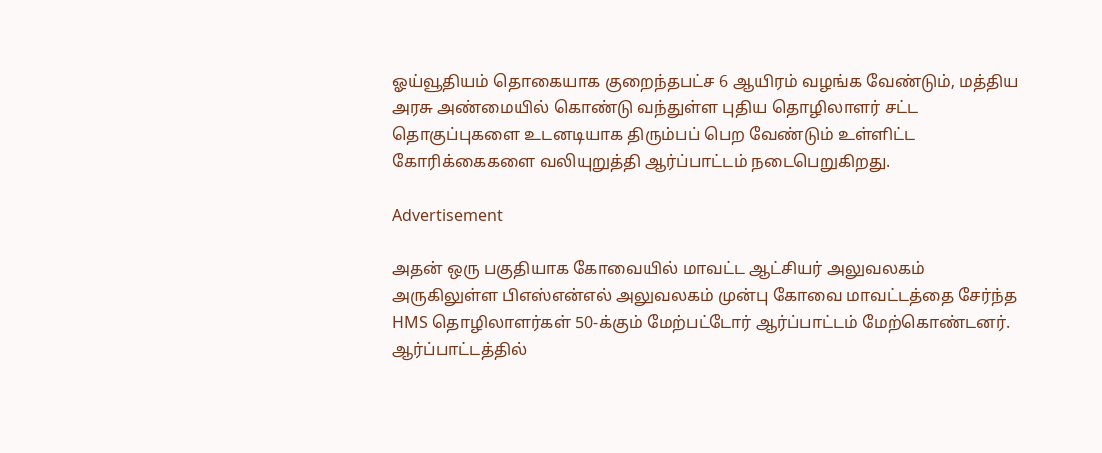ஓய்வூதியம் தொகையாக குறைந்தபட்ச 6 ஆயிரம் வழங்க வேண்டும், மத்திய அரசு அண்மையில் கொண்டு வந்துள்ள புதிய தொழிலாளர் சட்ட தொகுப்புகளை உடனடியாக திரும்பப் பெற வேண்டும் உள்ளிட்ட கோரிக்கைகளை வலியுறுத்தி ஆர்ப்பாட்டம் நடைபெறுகிறது.

Advertisement

அதன் ஒரு பகுதியாக கோவையில் மாவட்ட ஆட்சியர் அலுவலகம் அருகிலுள்ள பிஎஸ்என்எல் அலுவலகம் முன்பு கோவை மாவட்டத்தை சேர்ந்த HMS தொழிலாளர்கள் 50-க்கும் மேற்பட்டோர் ஆர்ப்பாட்டம் மேற்கொண்டனர். ஆர்ப்பாட்டத்தில்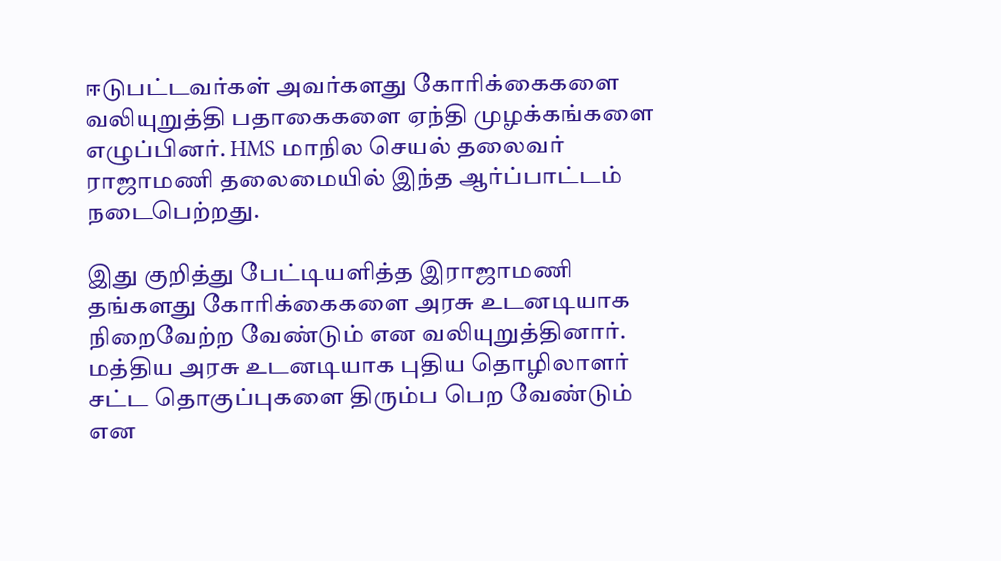ஈடுபட்டவர்கள் அவர்களது கோரிக்கைகளை வலியுறுத்தி பதாகைகளை ஏந்தி முழக்கங்களை எழுப்பினர். HMS மாநில செயல் தலைவர் ராஜாமணி தலைமையில் இந்த ஆர்ப்பாட்டம் நடைபெற்றது.

இது குறித்து பேட்டியளித்த இராஜாமணி தங்களது கோரிக்கைகளை அரசு உடனடியாக நிறைவேற்ற வேண்டும் என வலியுறுத்தினார். மத்திய அரசு உடனடியாக புதிய தொழிலாளர் சட்ட தொகுப்புகளை திரும்ப பெற வேண்டும் என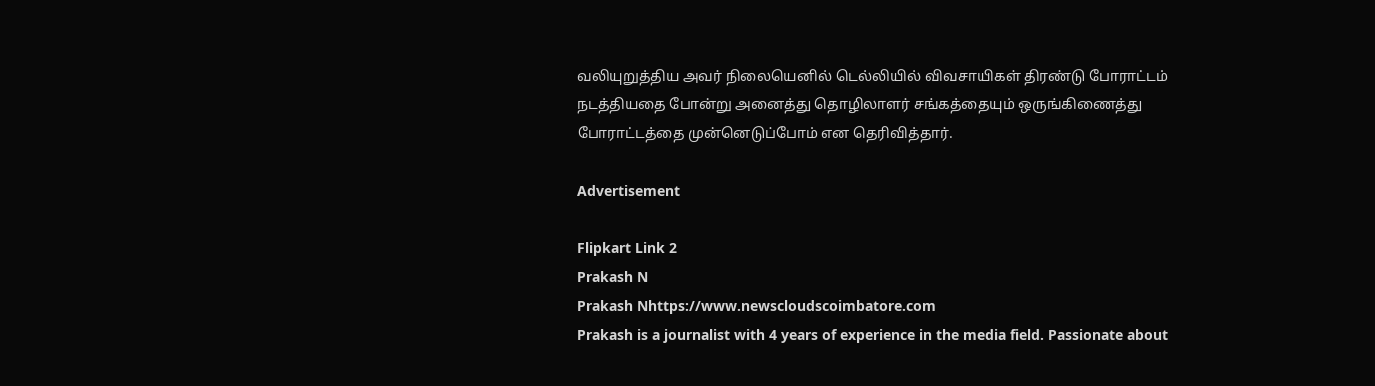வலியுறுத்திய அவர் நிலையெனில் டெல்லியில் விவசாயிகள் திரண்டு போராட்டம் நடத்தியதை போன்று அனைத்து தொழிலாளர் சங்கத்தையும் ஒருங்கிணைத்து போராட்டத்தை முன்னெடுப்போம் என தெரிவித்தார்.

Advertisement

Flipkart Link 2
Prakash N
Prakash Nhttps://www.newscloudscoimbatore.com
Prakash is a journalist with 4 years of experience in the media field. Passionate about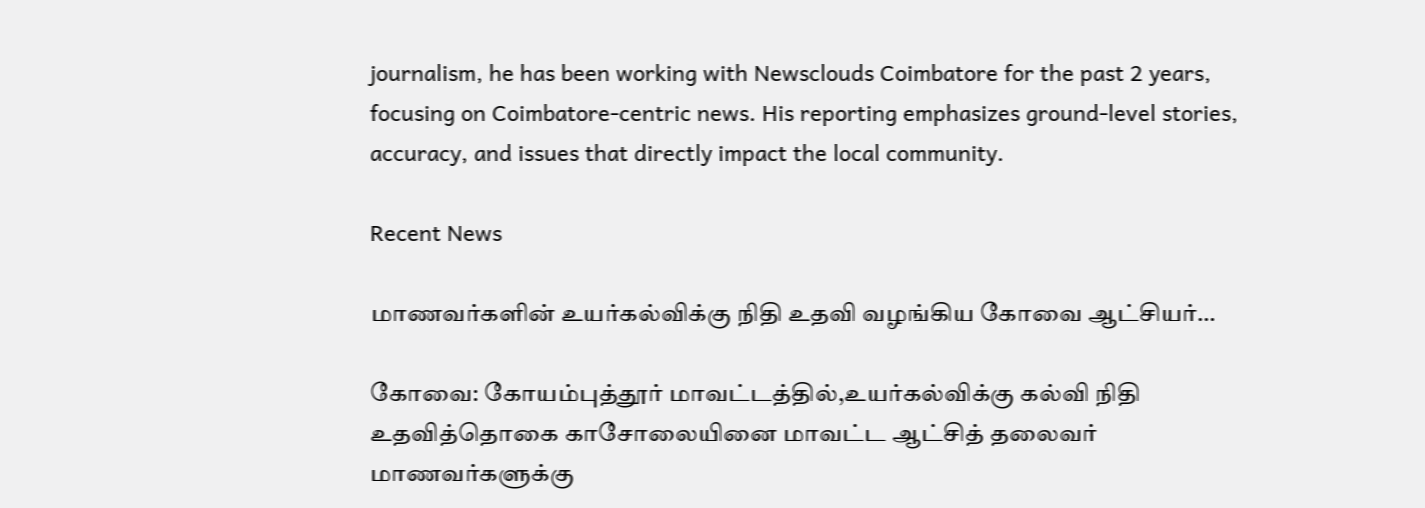journalism, he has been working with Newsclouds Coimbatore for the past 2 years, focusing on Coimbatore-centric news. His reporting emphasizes ground-level stories, accuracy, and issues that directly impact the local community.

Recent News

மாணவர்களின் உயர்கல்விக்கு நிதி உதவி வழங்கிய கோவை ஆட்சியர்…

கோவை: கோயம்புத்தூர் மாவட்டத்தில்,உயர்கல்விக்கு கல்வி நிதி உதவித்தொகை காசோலையினை மாவட்ட ஆட்சித் தலைவர் மாணவர்களுக்கு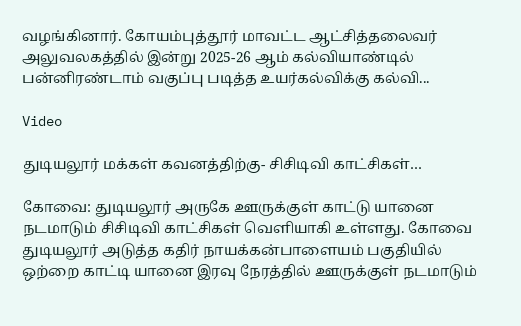வழங்கினார். கோயம்புத்தூர் மாவட்ட ஆட்சித்தலைவர் அலுவலகத்தில் இன்று 2025-26 ஆம் கல்வியாண்டில் பன்னிரண்டாம் வகுப்பு படித்த உயர்கல்விக்கு கல்வி...

Video

துடியலூர் மக்கள் கவனத்திற்கு- சிசிடிவி காட்சிகள்…

கோவை: துடியலூர் அருகே ஊருக்குள் காட்டு யானை நடமாடும் சிசிடிவி காட்சிகள் வெளியாகி உள்ளது. கோவை துடியலூர் அடுத்த கதிர் நாயக்கன்பாளையம் பகுதியில் ஒற்றை காட்டி யானை இரவு நேரத்தில் ஊருக்குள் நடமாடும்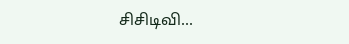சிசிடிவி...